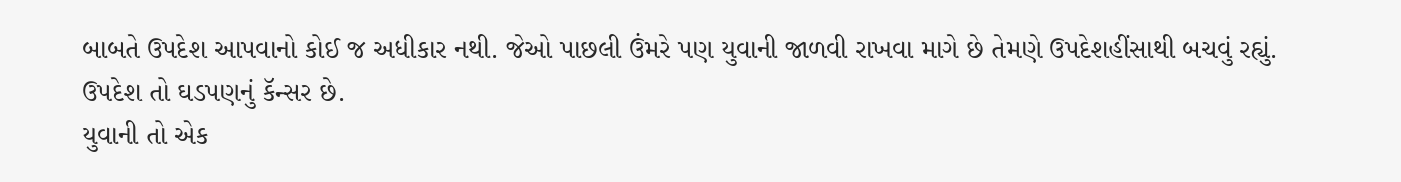બાબતે ઉપદેશ આપવાનો કોઈ જ અધીકાર નથી. જેઓ પાછલી ઉંમરે પણ યુવાની જાળવી રાખવા માગે છે તેમણે ઉપદેશહીંસાથી બચવું રહ્યું. ઉપદેશ તો ઘડપણનું કૅન્સર છે.
યુવાની તો એક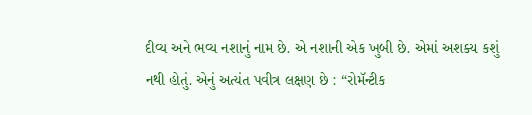દીવ્ય અને ભવ્ય નશાનું નામ છે. એ નશાની એક ખુબી છે. એમાં અશક્ય કશું નથી હોતું. એનું અત્યંત પવીત્ર લક્ષણ છે : “રોમૅન્ટીક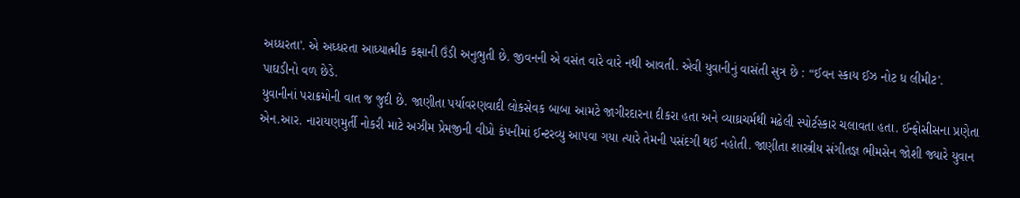અધ્ધરતા'. એ અધ્ધરતા આધ્યાત્મીક કક્ષાની ઉંડી અનુભુતી છે. જીવનની એ વસંત વારે વારે નથી આવતી. એવી યુવાનીનું વાસંતી સુત્ર છે : “ઈવન સ્કાય ઈઝ નોટ ધ લીમીટ'.
પાઘડીનો વળ છેડે.
યુવાનીનાં પરાક્રમોની વાત જ જુદી છે. જાણીતા પર્યાવરણવાદી લોકસેવક બાબા આમટે જાગીરદારના દીકરા હતા અને વ્યાઘ્રચર્મથી મઢેલી સ્પોર્ટસ્કાર ચલાવતા હતા. ઈન્ફોસીસના પ્રણેતા એન.આર. નારાયણમુર્તી નોકરી માટે અઝીમ પ્રેમજીની વીપ્રો કંપનીમાં ઈન્ટરવ્યુ આપવા ગયા ત્યારે તેમની પસંદગી થઈ નહોતી. જાણીતા શાસ્ત્રીય સંગીતજ્ઞ ભીમસેન જોશી જ્યારે યુવાન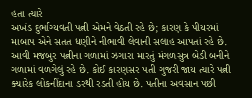હતા ત્યારે
અખંડ દુર્ભાગ્યવતી પત્ની એમને વેઠતી રહે છે; કારણ કે પીયરમાં માબાપ એને સતત ધણીને નીભાવી લેવાની સલાહ આપતાં રહે છે. આવી મજબુર પત્નીના ગળામાં ઝગારા મારતું મંગળસુત્ર બેડી બનીને ગળામાં વળગેલું રહે છે. કોઈ કારણસર પતી ગુજરી જાય ત્યારે પત્ની ક્યારેક લોકનીંદાના ડરથી રડતી હોય છે. પતીના અવસાન પછી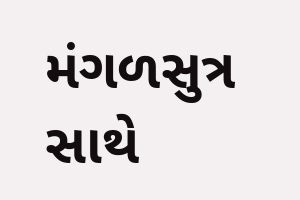મંગળસુત્ર સાથે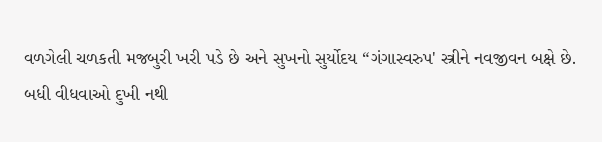વળગેલી ચળકતી મજબુરી ખરી પડે છે અને સુખનો સુર્યોદય “ગંગાસ્વરુપ' સ્ત્રીને નવજીવન બક્ષે છે.
બધી વીધવાઓ દુખી નથી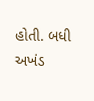હોતી. બધી અખંડ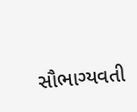સૌભાગ્યવતી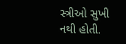સ્ત્રીઓ સુખી નથી હોતી.